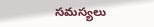సమస్యలు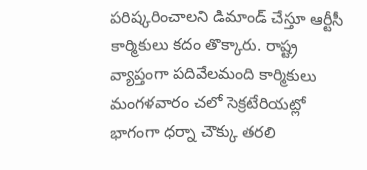పరిష్కరించాలని డిమాండ్ చేస్తూ ఆర్టీసీ కార్మికులు కదం తొక్కారు. రాష్ట్ర వ్యాప్తంగా పదివేలమంది కార్మికులు మంగళవారం చలో సెక్రటేరియట్లో భాగంగా ధర్నా చౌక్కు తరలి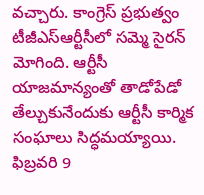వచ్చారు. కాంగ్రెస్ ప్రభుత్వం
టీజీఎస్ఆర్టీసీలో సమ్మె సైరన్ మోగింది. ఆర్టీసీ యాజమాన్యంతో తాడోపేడో తేల్చుకునేందుకు ఆర్టీసీ కార్మిక సంఘాలు సిద్ధమయ్యాయి. ఫిబ్రవరి 9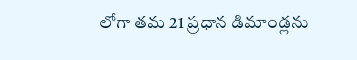లోగా తమ 21 ప్రధాన డిమాండ్లను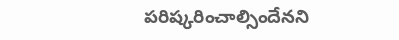పరిష్కరించాల్సిందేనని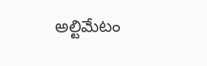అల్టిమేటం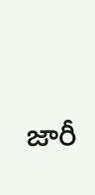జారీ